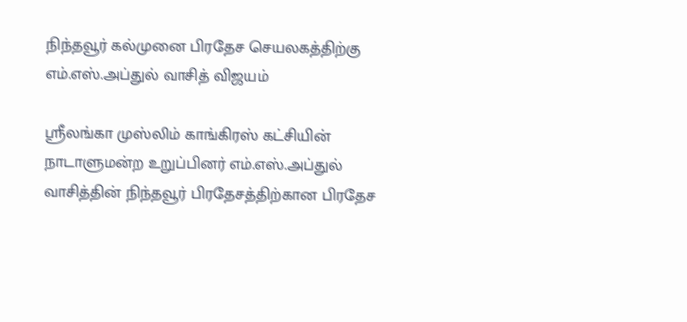நிந்தவூர் கல்முனை பிரதேச செயலகத்திற்கு எம்.எஸ்.அப்துல் வாசித் விஜயம்

ஸ்ரீலங்கா முஸ்லிம் காங்கிரஸ் கட்சியின் நாடாளுமன்ற உறுப்பினர் எம்.எஸ்.அப்துல் வாசித்தின் நிந்தவூர் பிரதேசத்திற்கான பிரதேச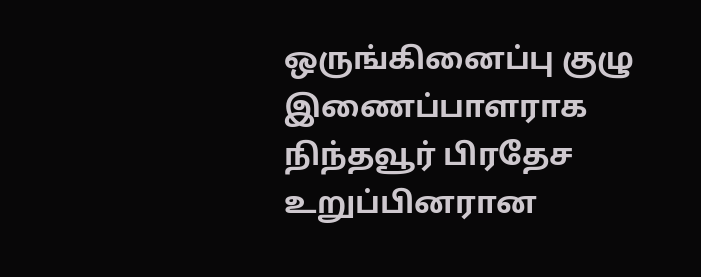ஒருங்கினைப்பு குழு இணைப்பாளராக நிந்தவூர் பிரதேச உறுப்பினரான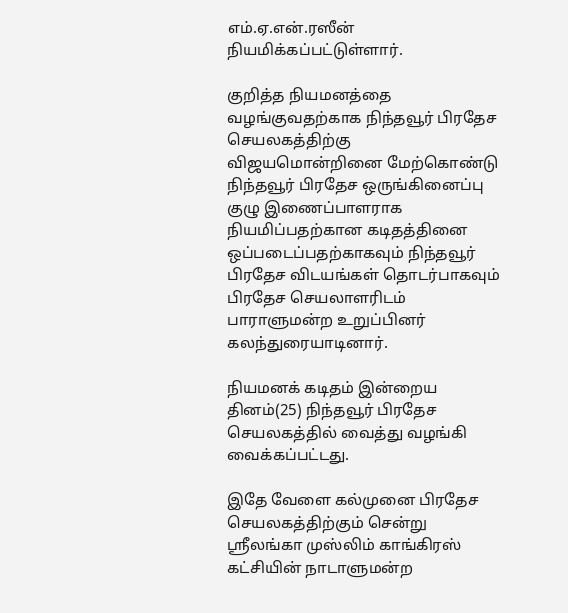எம்.ஏ.என்.ரஸீன் நியமிக்கப்பட்டுள்ளார்.

குறித்த நியமனத்தை வழங்குவதற்காக நிந்தவூர் பிரதேச செயலகத்திற்கு விஜயமொன்றினை மேற்கொண்டு நிந்தவூர் பிரதேச ஒருங்கினைப்பு குழு இணைப்பாளராக நியமிப்பதற்கான கடிதத்தினை ஒப்படைப்பதற்காகவும் நிந்தவூர் பிரதேச விடயங்கள் தொடர்பாகவும் பிரதேச செயலாளரிடம் பாராளுமன்ற உறுப்பினர் கலந்துரையாடினார்.

நியமனக் கடிதம் இன்றைய தினம்(25) நிந்தவூர் பிரதேச செயலகத்தில் வைத்து வழங்கி வைக்கப்பட்டது.

இதே வேளை கல்முனை பிரதேச செயலகத்திற்கும் சென்று ஸ்ரீலங்கா முஸ்லிம் காங்கிரஸ் கட்சியின் நாடாளுமன்ற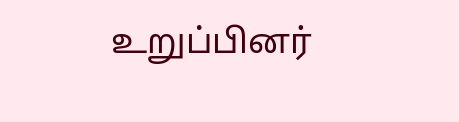உறுப்பினர்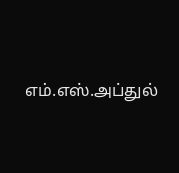எம்.எஸ்.அப்துல்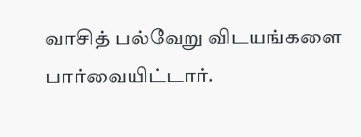வாசித் பல்வேறு விடயங்களை பார்வையிட்டார்.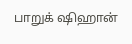பாறுக் ஷிஹான்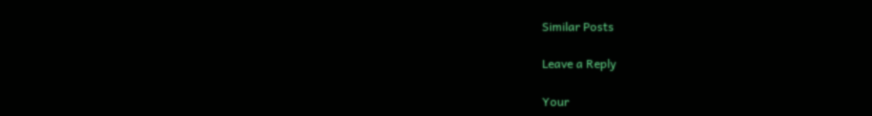Similar Posts

Leave a Reply

Your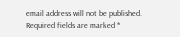email address will not be published. Required fields are marked *